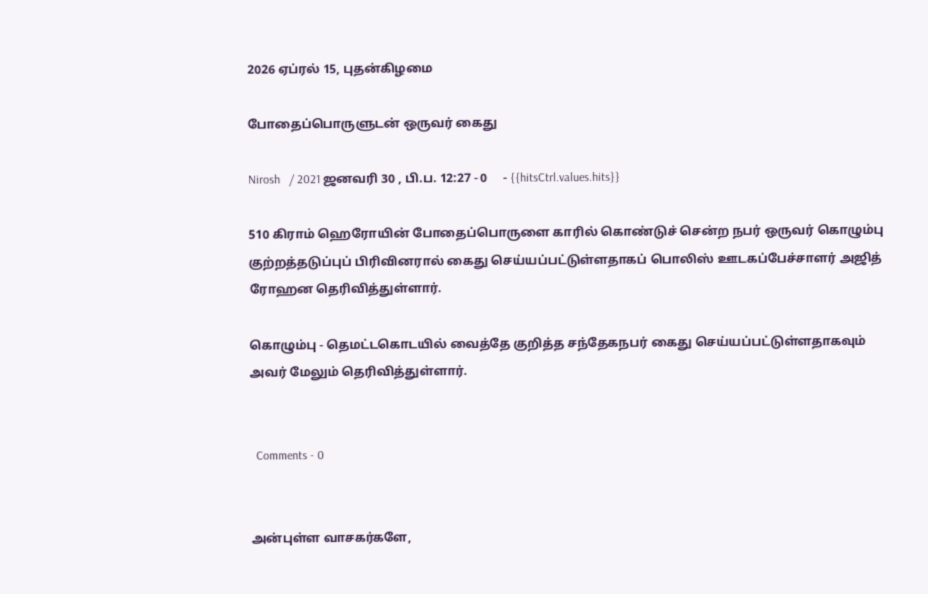2026 ஏப்ரல் 15, புதன்கிழமை

போதைப்பொருளுடன் ஒருவர் கைது

Nirosh   / 2021 ஜனவரி 30 , பி.ப. 12:27 - 0     - {{hitsCtrl.values.hits}}

510 கிராம் ஹெரோயின் போதைப்பொருளை காரில் கொண்டுச் சென்ற நபர் ஒருவர் கொழும்பு குற்றத்தடுப்புப் பிரிவினரால் கைது செய்யப்பட்டுள்ளதாகப் பொலிஸ் ஊடகப்பேச்சாளர் அஜித் ரோஹன தெரிவித்துள்ளார்.

கொழும்பு - தெமட்டகொடயில் வைத்தே குறித்த சந்தேகநபர் கைது செய்யப்பட்டுள்ளதாகவும் அவர் மேலும் தெரிவித்துள்ளார்.


  Comments - 0


அன்புள்ள வாசகர்களே,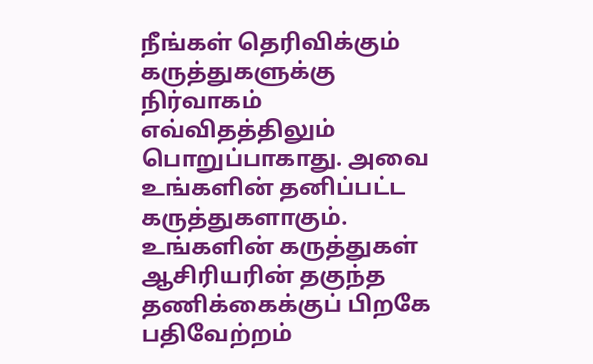நீங்கள் தெரிவிக்கும் கருத்துகளுக்கு நிர்வாகம் எவ்விதத்திலும் பொறுப்பாகாது. அவை உங்களின் தனிப்பட்ட கருத்துகளாகும். உங்களின் கருத்துகள் ஆசிரியரின் தகுந்த தணிக்கைக்குப் பிறகே பதிவேற்றம்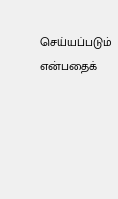செய்யப்படும் என்பதைக்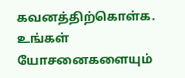கவனத்திற்கொள்க. உங்கள் யோசனைகளையும்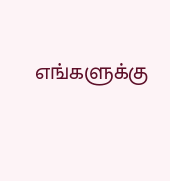எங்களுக்கு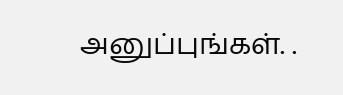அனுப்புங்கள். .